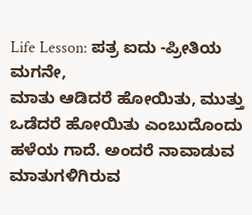Life Lesson: ಪತ್ರ ಐದು -ಪ್ರೀತಿಯ ಮಗನೇ,
ಮಾತು ಆಡಿದರೆ ಹೋಯಿತು, ಮುತ್ತು ಒಡೆದರೆ ಹೋಯಿತು ಎಂಬುದೊಂದು ಹಳೆಯ ಗಾದೆ. ಅಂದರೆ ನಾವಾಡುವ ಮಾತುಗಳಿಗಿರುವ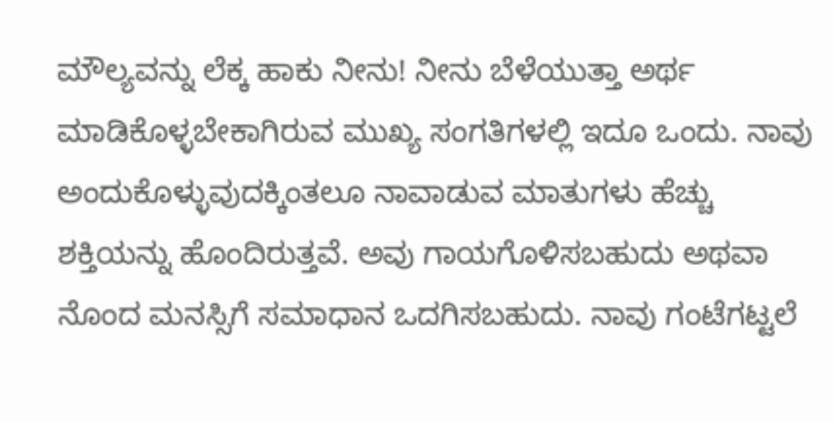ಮೌಲ್ಯವನ್ನು ಲೆಕ್ಕ ಹಾಕು ನೀನು! ನೀನು ಬೆಳೆಯುತ್ತಾ ಅರ್ಥ ಮಾಡಿಕೊಳ್ಳಬೇಕಾಗಿರುವ ಮುಖ್ಯ ಸಂಗತಿಗಳಲ್ಲಿ ಇದೂ ಒಂದು. ನಾವು ಅಂದುಕೊಳ್ಳುವುದಕ್ಕಿಂತಲೂ ನಾವಾಡುವ ಮಾತುಗಳು ಹೆಚ್ಚು ಶಕ್ತಿಯನ್ನು ಹೊಂದಿರುತ್ತವೆ. ಅವು ಗಾಯಗೊಳಿಸಬಹುದು ಅಥವಾ ನೊಂದ ಮನಸ್ಸಿಗೆ ಸಮಾಧಾನ ಒದಗಿಸಬಹುದು. ನಾವು ಗಂಟೆಗಟ್ಟಲೆ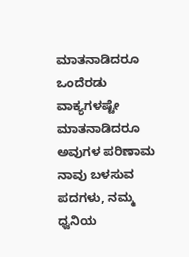ಮಾತನಾಡಿದರೂ ಒಂದೆರಡು ವಾಕ್ಯಗಳಷ್ಟೇ ಮಾತನಾಡಿದರೂ ಅವುಗಳ ಪರಿಣಾಮ ನಾವು ಬಳಸುವ ಪದಗಳು, ನಮ್ಮ ಧ್ವನಿಯ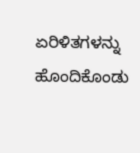ಏರಿಳಿತಗಳನ್ನು ಹೊಂದಿಕೊಂಡು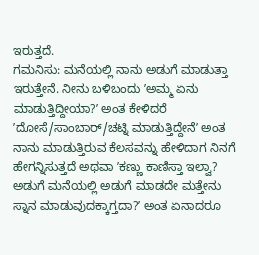ಇರುತ್ತದೆ.
ಗಮನಿಸು: ಮನೆಯಲ್ಲಿ ನಾನು ಅಡುಗೆ ಮಾಡುತ್ತಾ ಇರುತ್ತೇನೆ. ನೀನು ಬಳಿಬಂದು ʼಅಮ್ಮ ಏನು ಮಾಡುತ್ತಿದ್ದೀಯಾ?ʼ ಅಂತ ಕೇಳಿದರೆ ʼದೋಸೆ/ಸಾಂಬಾರ್/ಚಟ್ನಿ ಮಾಡುತ್ತಿದ್ದೇನೆʼ ಅಂತ ನಾನು ಮಾಡುತ್ತಿರುವ ಕೆಲಸವನ್ನು ಹೇಳಿದಾಗ ನಿನಗೆ ಹೇಗನ್ನಿಸುತ್ತದೆ ಅಥವಾ ʼಕಣ್ಣು ಕಾಣಿಸ್ತಾ ಇಲ್ವಾ? ಅಡುಗೆ ಮನೆಯಲ್ಲಿ ಅಡುಗೆ ಮಾಡದೇ ಮತ್ತೇನು ಸ್ನಾನ ಮಾಡುವುದಕ್ಕಾಗ್ತದಾ?ʼ ಅಂತ ಏನಾದರೂ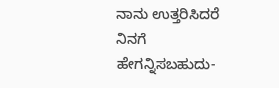ನಾನು ಉತ್ತರಿಸಿದರೆ ನಿನಗೆ ಹೇಗನ್ನಿಸಬಹುದು-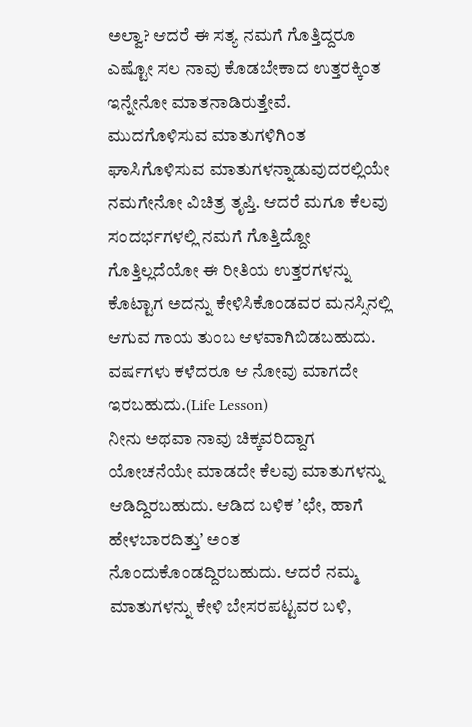ಅಲ್ವಾ? ಆದರೆ ಈ ಸತ್ಯ ನಮಗೆ ಗೊತ್ತಿದ್ದರೂ ಎಷ್ಟೋ ಸಲ ನಾವು ಕೊಡಬೇಕಾದ ಉತ್ತರಕ್ಕಿಂತ ಇನ್ನೇನೋ ಮಾತನಾಡಿರುತ್ತೇವೆ. ಮುದಗೊಳಿಸುವ ಮಾತುಗಳಿಗಿಂತ ಘಾಸಿಗೊಳಿಸುವ ಮಾತುಗಳನ್ನಾಡುವುದರಲ್ಲಿಯೇ ನಮಗೇನೋ ವಿಚಿತ್ರ ತೃಪ್ತಿ. ಆದರೆ ಮಗೂ ಕೆಲವು ಸಂದರ್ಭಗಳಲ್ಲಿ ನಮಗೆ ಗೊತ್ತಿದ್ದೋ ಗೊತ್ತಿಲ್ಲದೆಯೋ ಈ ರೀತಿಯ ಉತ್ತರಗಳನ್ನು ಕೊಟ್ಟಾಗ ಅದನ್ನು ಕೇಳಿಸಿಕೊಂಡವರ ಮನಸ್ಸಿನಲ್ಲಿ ಆಗುವ ಗಾಯ ತುಂಬ ಆಳವಾಗಿಬಿಡಬಹುದು. ವರ್ಷಗಳು ಕಳೆದರೂ ಆ ನೋವು ಮಾಗದೇ ಇರಬಹುದು.(Life Lesson)
ನೀನು ಅಥವಾ ನಾವು ಚಿಕ್ಕವರಿದ್ದಾಗ ಯೋಚನೆಯೇ ಮಾಡದೇ ಕೆಲವು ಮಾತುಗಳನ್ನು ಆಡಿದ್ದಿರಬಹುದು. ಆಡಿದ ಬಳಿಕ ʼಛೇ, ಹಾಗೆ ಹೇಳಬಾರದಿತ್ತುʼ ಅಂತ ನೊಂದುಕೊಂಡದ್ದಿರಬಹುದು. ಆದರೆ ನಮ್ಮ ಮಾತುಗಳನ್ನು ಕೇಳಿ ಬೇಸರಪಟ್ಟವರ ಬಳಿ,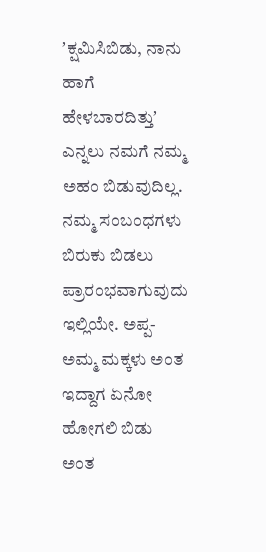ʼಕ್ಷಮಿಸಿಬಿಡು, ನಾನು ಹಾಗೆ ಹೇಳಬಾರದಿತ್ತುʼ ಎನ್ನಲು ನಮಗೆ ನಮ್ಮ ಅಹಂ ಬಿಡುವುದಿಲ್ಲ. ನಮ್ಮ ಸಂಬಂಧಗಳು ಬಿರುಕು ಬಿಡಲು ಪ್ರಾರಂಭವಾಗುವುದು ಇಲ್ಲಿಯೇ. ಅಪ್ಪ-ಅಮ್ಮ ಮಕ್ಕಳು ಅಂತ ಇದ್ದಾಗ ಏನೋ ಹೋಗಲಿ ಬಿಡು ಅಂತ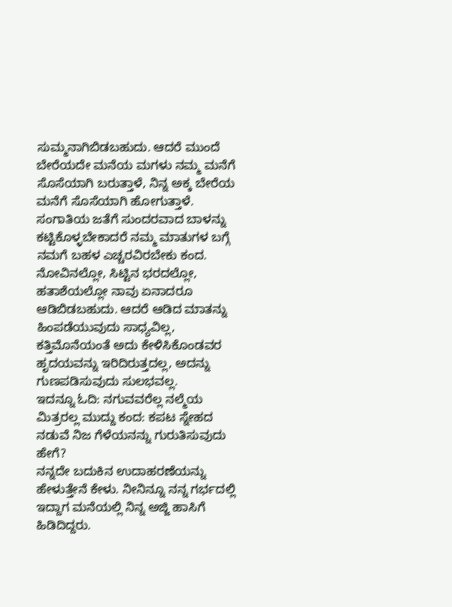ಸುಮ್ಮನಾಗಿಬಿಡಬಹುದು. ಆದರೆ ಮುಂದೆ ಬೇರೆಯದೇ ಮನೆಯ ಮಗಳು ನಮ್ಮ ಮನೆಗೆ ಸೊಸೆಯಾಗಿ ಬರುತ್ತಾಳೆ, ನಿನ್ನ ಅಕ್ಕ ಬೇರೆಯ ಮನೆಗೆ ಸೊಸೆಯಾಗಿ ಹೋಗುತ್ತಾಳೆ. ಸಂಗಾತಿಯ ಜತೆಗೆ ಸುಂದರವಾದ ಬಾಳನ್ನು ಕಟ್ಟಿಕೊಳ್ಳಬೇಕಾದರೆ ನಮ್ಮ ಮಾತುಗಳ ಬಗ್ಗೆ ನಮಗೆ ಬಹಳ ಎಚ್ಚರವಿರಬೇಕು ಕಂದ. ನೋವಿನಲ್ಲೋ, ಸಿಟ್ಟಿನ ಭರದಲ್ಲೋ, ಹತಾಶೆಯಲ್ಲೋ ನಾವು ಏನಾದರೂ ಆಡಿಬಿಡಬಹುದು. ಆದರೆ ಆಡಿದ ಮಾತನ್ನು ಹಿಂಪಡೆಯುವುದು ಸಾಧ್ಯವಿಲ್ಲ, ಕತ್ತಿಮೊನೆಯಂತೆ ಅದು ಕೇಳಿಸಿಕೊಂಡವರ ಹೃದಯವನ್ನು ಇರಿದಿರುತ್ತದಲ್ಲ, ಅದನ್ನು ಗುಣಪಡಿಸುವುದು ಸುಲಭವಲ್ಲ.
ಇದನ್ನೂ ಓದಿ: ನಗುವವರೆಲ್ಲ ನಲ್ಮೆಯ ಮಿತ್ರರಲ್ಲ ಮುದ್ದು ಕಂದ: ಕಪಟ ಸ್ನೇಹದ ನಡುವೆ ನಿಜ ಗೆಳೆಯನನ್ನು ಗುರುತಿಸುವುದು ಹೇಗೆ?
ನನ್ನದೇ ಬದುಕಿನ ಉದಾಹರಣೆಯನ್ನು ಹೇಳುತ್ತೇನೆ ಕೇಳು. ನೀನಿನ್ನೂ ನನ್ನ ಗರ್ಭದಲ್ಲಿ ಇದ್ದಾಗ ಮನೆಯಲ್ಲಿ ನಿನ್ನ ಅಜ್ಜಿ ಹಾಸಿಗೆ ಹಿಡಿದಿದ್ದರು.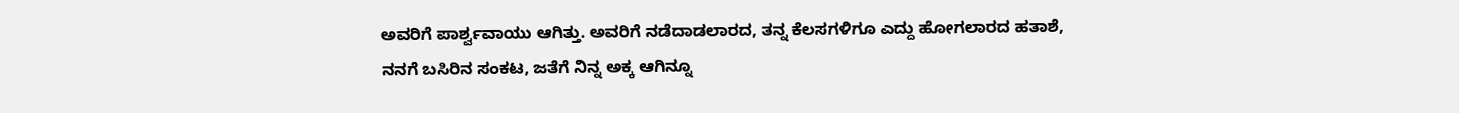ಅವರಿಗೆ ಪಾರ್ಶ್ವವಾಯು ಆಗಿತ್ತು. ಅವರಿಗೆ ನಡೆದಾಡಲಾರದ, ತನ್ನ ಕೆಲಸಗಳಿಗೂ ಎದ್ದು ಹೋಗಲಾರದ ಹತಾಶೆ, ನನಗೆ ಬಸಿರಿನ ಸಂಕಟ, ಜತೆಗೆ ನಿನ್ನ ಅಕ್ಕ ಆಗಿನ್ನೂ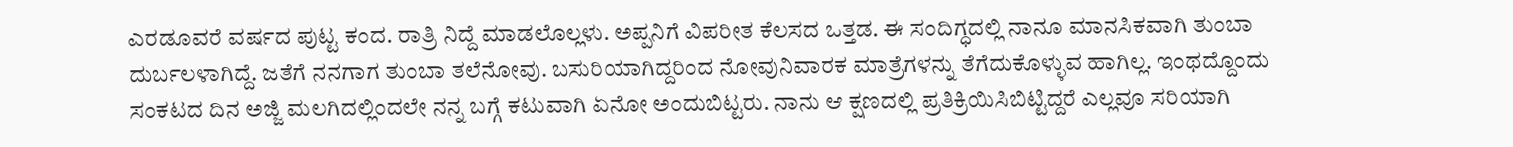ಎರಡೂವರೆ ವರ್ಷದ ಪುಟ್ಟ ಕಂದ. ರಾತ್ರಿ ನಿದ್ದೆ ಮಾಡಲೊಲ್ಲಳು. ಅಪ್ಪನಿಗೆ ವಿಪರೀತ ಕೆಲಸದ ಒತ್ತಡ. ಈ ಸಂದಿಗ್ಧದಲ್ಲಿ ನಾನೂ ಮಾನಸಿಕವಾಗಿ ತುಂಬಾ ದುರ್ಬಲಳಾಗಿದ್ದೆ. ಜತೆಗೆ ನನಗಾಗ ತುಂಬಾ ತಲೆನೋವು. ಬಸುರಿಯಾಗಿದ್ದರಿಂದ ನೋವುನಿವಾರಕ ಮಾತ್ರೆಗಳನ್ನು ತೆಗೆದುಕೊಳ್ಳುವ ಹಾಗಿಲ್ಲ. ಇಂಥದ್ದೊಂದು ಸಂಕಟದ ದಿನ ಅಜ್ಜಿ ಮಲಗಿದಲ್ಲಿಂದಲೇ ನನ್ನ ಬಗ್ಗೆ ಕಟುವಾಗಿ ಏನೋ ಅಂದುಬಿಟ್ಟರು. ನಾನು ಆ ಕ್ಷಣದಲ್ಲಿ ಪ್ರತಿಕ್ರಿಯಿಸಿಬಿಟ್ಟಿದ್ದರೆ ಎಲ್ಲವೂ ಸರಿಯಾಗಿ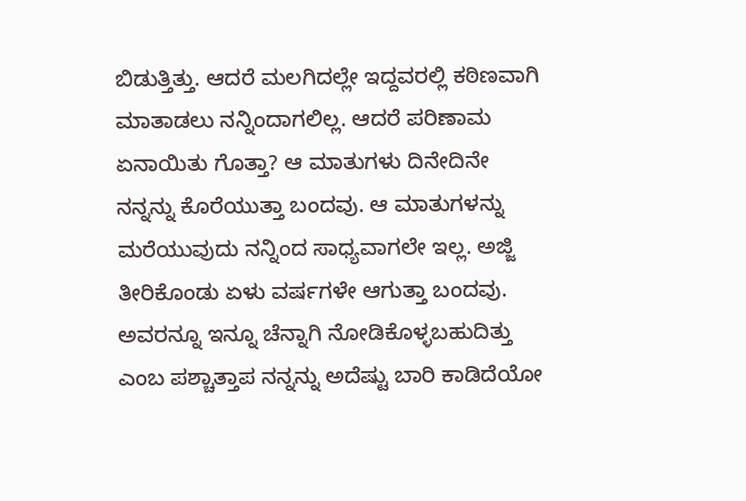ಬಿಡುತ್ತಿತ್ತು. ಆದರೆ ಮಲಗಿದಲ್ಲೇ ಇದ್ದವರಲ್ಲಿ ಕಠಿಣವಾಗಿ ಮಾತಾಡಲು ನನ್ನಿಂದಾಗಲಿಲ್ಲ. ಆದರೆ ಪರಿಣಾಮ ಏನಾಯಿತು ಗೊತ್ತಾ? ಆ ಮಾತುಗಳು ದಿನೇದಿನೇ ನನ್ನನ್ನು ಕೊರೆಯುತ್ತಾ ಬಂದವು. ಆ ಮಾತುಗಳನ್ನು ಮರೆಯುವುದು ನನ್ನಿಂದ ಸಾಧ್ಯವಾಗಲೇ ಇಲ್ಲ. ಅಜ್ಜಿ ತೀರಿಕೊಂಡು ಏಳು ವರ್ಷಗಳೇ ಆಗುತ್ತಾ ಬಂದವು. ಅವರನ್ನೂ ಇನ್ನೂ ಚೆನ್ನಾಗಿ ನೋಡಿಕೊಳ್ಳಬಹುದಿತ್ತು ಎಂಬ ಪಶ್ಚಾತ್ತಾಪ ನನ್ನನ್ನು ಅದೆಷ್ಟು ಬಾರಿ ಕಾಡಿದೆಯೋ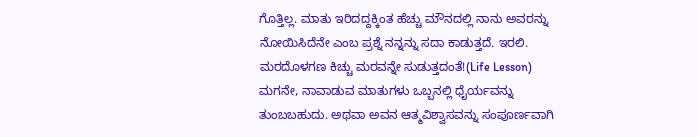ಗೊತ್ತಿಲ್ಲ. ಮಾತು ಇರಿದದ್ದಕ್ಕಿಂತ ಹೆಚ್ಚು ಮೌನದಲ್ಲಿ ನಾನು ಅವರನ್ನು ನೋಯಿಸಿದೆನೇ ಎಂಬ ಪ್ರಶ್ನೆ ನನ್ನನ್ನು ಸದಾ ಕಾಡುತ್ತದೆ. ಇರಲಿ. ಮರದೊಳಗಣ ಕಿಚ್ಚು ಮರವನ್ನೇ ಸುಡುತ್ತದಂತೆ!(Life Lesson)
ಮಗನೇ, ನಾವಾಡುವ ಮಾತುಗಳು ಒಬ್ಬನಲ್ಲಿ ಧೈರ್ಯವನ್ನು ತುಂಬಬಹುದು. ಅಥವಾ ಅವನ ಆತ್ಮವಿಶ್ವಾಸವನ್ನು ಸಂಪೂರ್ಣವಾಗಿ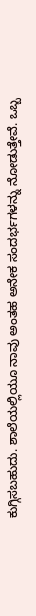ಕುಗ್ಗಿಸಬಹುದು. ಶಾಲೆಯಲ್ಲಿಯೂ ನಾವು ಅಂತಹ ಅನೇಕ ಸಂದರ್ಭಗಳನ್ನು ನೋಡುತ್ತೇವೆ. ಒಬ್ಬ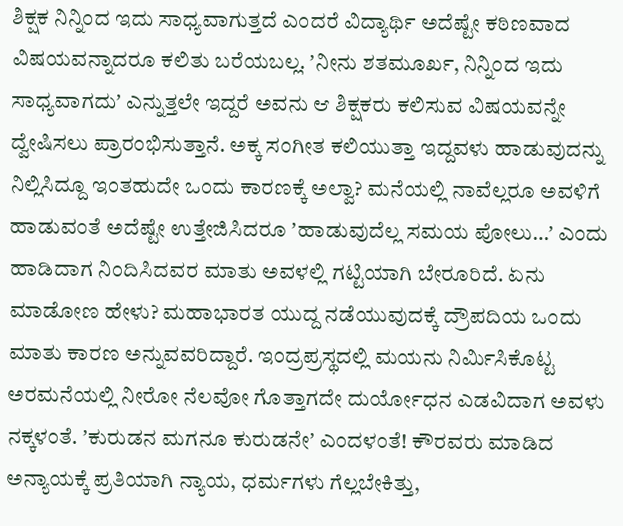ಶಿಕ್ಷಕ ನಿನ್ನಿಂದ ಇದು ಸಾಧ್ಯವಾಗುತ್ತದೆ ಎಂದರೆ ವಿದ್ಯಾರ್ಥಿ ಅದೆಷ್ಟೇ ಕಠಿಣವಾದ ವಿಷಯವನ್ನಾದರೂ ಕಲಿತು ಬರೆಯಬಲ್ಲ. ʼನೀನು ಶತಮೂರ್ಖ, ನಿನ್ನಿಂದ ಇದು ಸಾಧ್ಯವಾಗದುʼ ಎನ್ನುತ್ತಲೇ ಇದ್ದರೆ ಅವನು ಆ ಶಿಕ್ಷಕರು ಕಲಿಸುವ ವಿಷಯವನ್ನೇ ದ್ವೇಷಿಸಲು ಪ್ರಾರಂಭಿಸುತ್ತಾನೆ. ಅಕ್ಕ ಸಂಗೀತ ಕಲಿಯುತ್ತಾ ಇದ್ದವಳು ಹಾಡುವುದನ್ನು ನಿಲ್ಲಿಸಿದ್ದೂ ಇಂತಹುದೇ ಒಂದು ಕಾರಣಕ್ಕೆ ಅಲ್ವಾ? ಮನೆಯಲ್ಲಿ ನಾವೆಲ್ಲರೂ ಅವಳಿಗೆ ಹಾಡುವಂತೆ ಅದೆಷ್ಟೇ ಉತ್ತೇಜಿಸಿದರೂ ʼಹಾಡುವುದೆಲ್ಲ ಸಮಯ ಪೋಲು…ʼ ಎಂದು ಹಾಡಿದಾಗ ನಿಂದಿಸಿದವರ ಮಾತು ಅವಳಲ್ಲಿ ಗಟ್ಟಿಯಾಗಿ ಬೇರೂರಿದೆ. ಏನು ಮಾಡೋಣ ಹೇಳು? ಮಹಾಭಾರತ ಯುದ್ದ ನಡೆಯುವುದಕ್ಕೆ ದ್ರೌಪದಿಯ ಒಂದು ಮಾತು ಕಾರಣ ಅನ್ನುವವರಿದ್ದಾರೆ. ಇಂದ್ರಪ್ರಸ್ಥದಲ್ಲಿ ಮಯನು ನಿರ್ಮಿಸಿಕೊಟ್ಟ ಅರಮನೆಯಲ್ಲಿ ನೀರೋ ನೆಲವೋ ಗೊತ್ತಾಗದೇ ದುರ್ಯೋಧನ ಎಡವಿದಾಗ ಅವಳು ನಕ್ಕಳಂತೆ. ʼಕುರುಡನ ಮಗನೂ ಕುರುಡನೇʼ ಎಂದಳಂತೆ! ಕೌರವರು ಮಾಡಿದ ಅನ್ಯಾಯಕ್ಕೆ ಪ್ರತಿಯಾಗಿ ನ್ಯಾಯ, ಧರ್ಮಗಳು ಗೆಲ್ಲಬೇಕಿತ್ತು,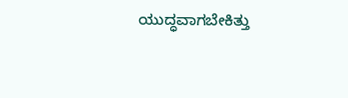ಯುದ್ಧವಾಗಬೇಕಿತ್ತು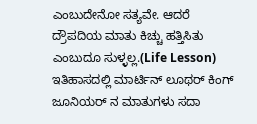ಎಂಬುದೇನೋ ಸತ್ಯವೇ. ಆದರೆ ದ್ರೌಪದಿಯ ಮಾತು ಕಿಚ್ಚು ಹತ್ತಿಸಿತು ಎಂಬುದೂ ಸುಳ್ಳಲ್ಲ.(Life Lesson)
ಇತಿಹಾಸದಲ್ಲಿ ಮಾರ್ಟಿನ್ ಲೂಥರ್ ಕಿಂಗ್ ಜೂನಿಯರ್ ನ ಮಾತುಗಳು ಸದಾ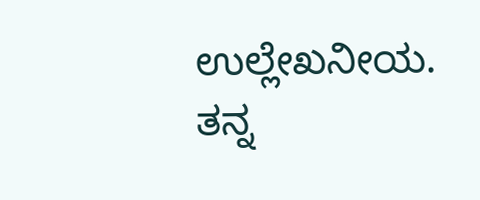ಉಲ್ಲೇಖನೀಯ. ತನ್ನ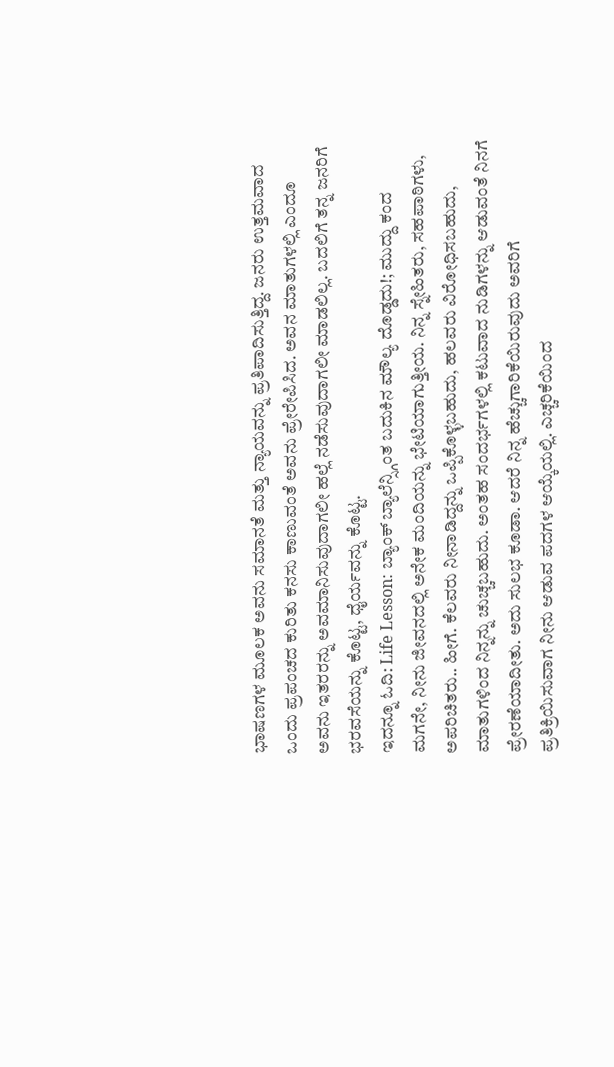ಭಾಷಣಗಳ ಮೂಲಕ ಅವನು ಸಮಾನತೆ ಮತ್ತು ನ್ಯಾಯವನ್ನು ಪ್ರತಿಪಾದಿಸುತ್ತಿದ್ದ. ಜನರು ಉತ್ತಮವಾದ ಒಂದು ಪ್ರಪಂಚದ ಕುರಿತು ಕನಸು ಕಾಣುವಂತೆ ಅವನು ಪ್ರೇರೇಪಿಸಿದ. ಅವನ ಮಾತುಗಳಲ್ಲಿ ಎಂದೂ ಅವನು ಇತರರನ್ನು ಅವಮಾನಿಸುವುದಾಗಲೀ ಹಲ್ಲೆ ನಡೆಸುವುದಾಗಲೀ ಮಾಡಲಿಲ್ಲ. ಬದಲಿಗೆ ತನ್ನ ಜನರಿಗೆ ಭರವಸೆಯನ್ನು ಕೊಟ್ಟ, ಧೈರ್ಯವನ್ನು ಕೊಟ್ಟ.
ಇದನ್ನೂ ಓದಿ: Life Lesson: ಬ್ಯಾಂಕ್ ಬ್ಯಾಲೆನ್ಸ್ಗಿಂತ ಬದುಕಿನ ಮೌಲ್ಯ ದೊಡ್ಡದು!; ಮುದ್ದು ಕಂದ
ಮಗನೇ, ನೀನು ಜೀವನದಲ್ಲಿ ಅನೇಕ ಮಂದಿಯನ್ನು ಭೇಟಿಯಾಗುತ್ತೀಯ. ನಿನ್ನ ಸ್ನೇಹಿತರು, ಸಹಪಾಠಿಗಳು, ಅಪರಿಚಿತರು.. ಹೀಗೆ. ಕೆಲವರು ನೀನಾಡಿದ್ದನ್ನು ಒಪ್ಪಿಕೊಳ್ಳಬಹುದು, ಹಲವರು ವಿರೋಧಿಸಬಹುದು, ಮಾತುಗಳಿಂದ ನಿನ್ನನ್ನು ಚುಚ್ಚಬಹುದು. ಅಂತಹ ಸಂದರ್ಭಗಳಲ್ಲಿ ಕಟುವಾದ ನುಡಿಗಳನ್ನು ಆಡುವಂತೆ ನಿನಗೆ ಪ್ರೇರಣೆಯಾದೀತು. ಅದು ಸುಲಭ ಕೂಡಾ. ಆದರೆ ನಿನ್ನ ಹೆಚ್ಚುಗಾರಿಕೆಯಿರುವುದು ಅವರಿಗೆ ಪ್ರತಿಕ್ರಿಯಿಸುವಾಗ ನೀನು ಆಡುವ ಪದಗಳ ಆಯ್ಕೆಯಲ್ಲಿ. ಎಚ್ಚರಿಕೆಯಿಂದ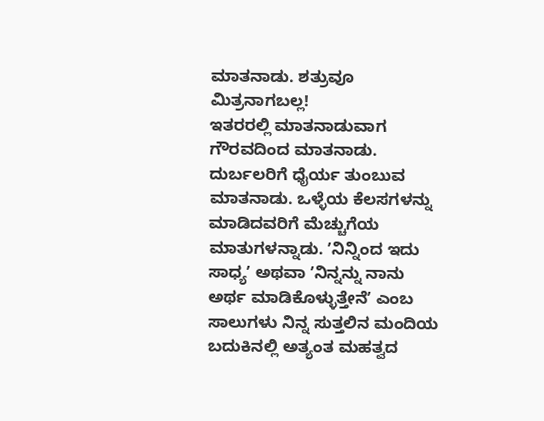ಮಾತನಾಡು. ಶತ್ರುವೂ ಮಿತ್ರನಾಗಬಲ್ಲ!
ಇತರರಲ್ಲಿ ಮಾತನಾಡುವಾಗ ಗೌರವದಿಂದ ಮಾತನಾಡು. ದುರ್ಬಲರಿಗೆ ಧೈರ್ಯ ತುಂಬುವ ಮಾತನಾಡು. ಒಳ್ಳೆಯ ಕೆಲಸಗಳನ್ನು ಮಾಡಿದವರಿಗೆ ಮೆಚ್ಚುಗೆಯ ಮಾತುಗಳನ್ನಾಡು. ʼನಿನ್ನಿಂದ ಇದು ಸಾಧ್ಯʼ ಅಥವಾ ʼನಿನ್ನನ್ನು ನಾನು ಅರ್ಥ ಮಾಡಿಕೊಳ್ಳುತ್ತೇನೆʼ ಎಂಬ ಸಾಲುಗಳು ನಿನ್ನ ಸುತ್ತಲಿನ ಮಂದಿಯ ಬದುಕಿನಲ್ಲಿ ಅತ್ಯಂತ ಮಹತ್ವದ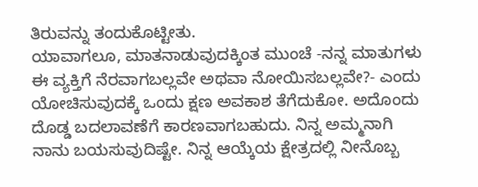ತಿರುವನ್ನು ತಂದುಕೊಟ್ಟೀತು.
ಯಾವಾಗಲೂ, ಮಾತನಾಡುವುದಕ್ಕಿಂತ ಮುಂಚೆ -ನನ್ನ ಮಾತುಗಳು ಈ ವ್ಯಕ್ತಿಗೆ ನೆರವಾಗಬಲ್ಲವೇ ಅಥವಾ ನೋಯಿಸಬಲ್ಲವೇ?- ಎಂದು ಯೋಚಿಸುವುದಕ್ಕೆ ಒಂದು ಕ್ಷಣ ಅವಕಾಶ ತೆಗೆದುಕೋ. ಅದೊಂದು ದೊಡ್ಡ ಬದಲಾವಣೆಗೆ ಕಾರಣವಾಗಬಹುದು. ನಿನ್ನ ಅಮ್ಮನಾಗಿ ನಾನು ಬಯಸುವುದಿಷ್ಟೇ. ನಿನ್ನ ಆಯ್ಕೆಯ ಕ್ಷೇತ್ರದಲ್ಲಿ ನೀನೊಬ್ಬ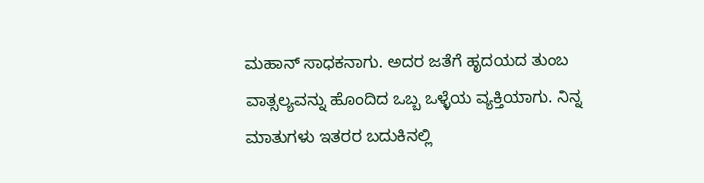ಮಹಾನ್ ಸಾಧಕನಾಗು. ಅದರ ಜತೆಗೆ ಹೃದಯದ ತುಂಬ ವಾತ್ಸಲ್ಯವನ್ನು ಹೊಂದಿದ ಒಬ್ಬ ಒಳ್ಳೆಯ ವ್ಯಕ್ತಿಯಾಗು. ನಿನ್ನ ಮಾತುಗಳು ಇತರರ ಬದುಕಿನಲ್ಲಿ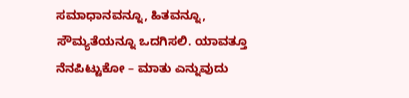ಸಮಾಧಾನವನ್ನೂ, ಹಿತವನ್ನೂ, ಸೌಮ್ಯತೆಯನ್ನೂ ಒದಗಿಸಲಿ. ಯಾವತ್ತೂ ನೆನಪಿಟ್ಟುಕೋ – ಮಾತು ಎನ್ನುವುದು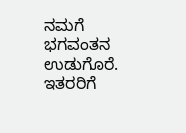ನಮಗೆ ಭಗವಂತನ ಉಡುಗೊರೆ. ಇತರರಿಗೆ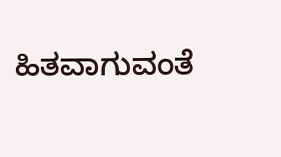ಹಿತವಾಗುವಂತೆ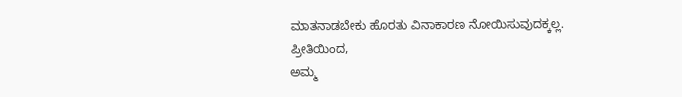ಮಾತನಾಡಬೇಕು ಹೊರತು ವಿನಾಕಾರಣ ನೋಯಿಸುವುದಕ್ಕಲ್ಲ.
ಪ್ರೀತಿಯಿಂದ,
ಅಮ್ಮ